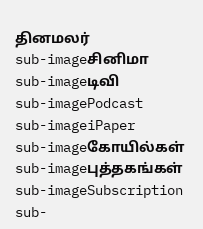தினமலர்
sub-imageசினிமா
sub-imageடிவி
sub-imagePodcast
sub-imageiPaper
sub-imageகோயில்கள்
sub-imageபுத்தகங்கள்
sub-imageSubscription
sub-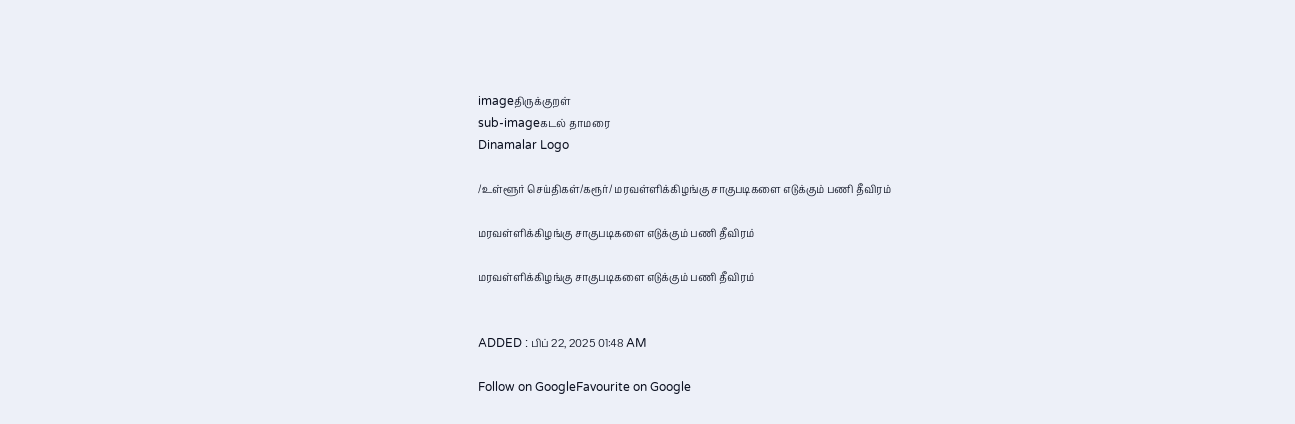imageதிருக்குறள்
sub-imageகடல் தாமரை
Dinamalar Logo

/உள்ளூர் செய்திகள்/கரூர்/ மரவள்ளிக்கிழங்கு சாகுபடிகளை எடுக்கும் பணி தீவிரம்

மரவள்ளிக்கிழங்கு சாகுபடிகளை எடுக்கும் பணி தீவிரம்

மரவள்ளிக்கிழங்கு சாகுபடிகளை எடுக்கும் பணி தீவிரம்


ADDED : பிப் 22, 2025 01:48 AM

Follow on GoogleFavourite on Google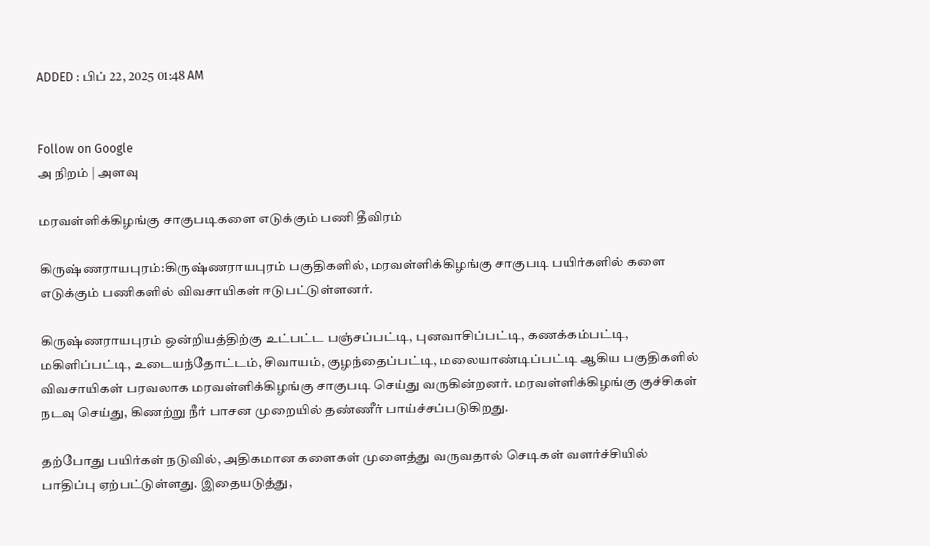ADDED : பிப் 22, 2025 01:48 AM


Follow on Google
அ நிறம் | அளவு

மரவள்ளிக்கிழங்கு சாகுபடிகளை எடுக்கும் பணி தீவிரம்

கிருஷ்ணராயபுரம்:கிருஷ்ணராயபுரம் பகுதிகளில், மரவள்ளிக்கிழங்கு சாகுபடி பயிர்களில் களை எடுக்கும் பணிகளில் விவசாயிகள் ஈடுபட்டுள்ளனர்.

கிருஷ்ணராயபுரம் ஒன்றியத்திற்கு உட்பட்ட பஞ்சப்பட்டி, புனவாசிப்பட்டி, கணக்கம்பட்டி, மகிளிப்பட்டி, உடையந்தோட்டம், சிவாயம், குழந்தைப்பட்டி, மலையாண்டிப்பட்டி ஆகிய பகுதிகளில் விவசாயிகள் பரவலாக மரவள்ளிக்கிழங்கு சாகுபடி செய்து வருகின்றனர். மரவள்ளிக்கிழங்கு குச்சிகள் நடவு செய்து, கிணற்று நீர் பாசன முறையில் தண்ணீர் பாய்ச்சப்படுகிறது.

தற்போது பயிர்கள் நடுவில், அதிகமான களைகள் முளைத்து வருவதால் செடிகள் வளர்ச்சியில் பாதிப்பு ஏற்பட்டுள்ளது. இதையடுத்து,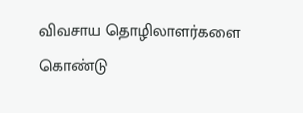விவசாய தொழிலாளர்களை கொண்டு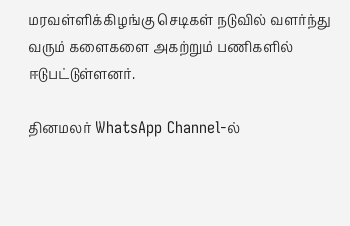மரவள்ளிக்கிழங்கு செடிகள் நடுவில் வளர்ந்து வரும் களைகளை அகற்றும் பணிகளில் ஈடுபட்டுள்ளனர்.

தினமலர் WhatsApp Channel-ல்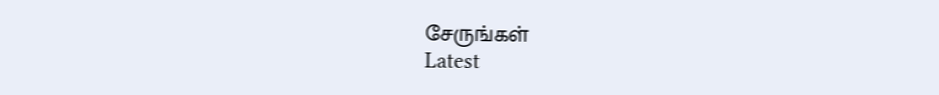சேருங்கள்
Latest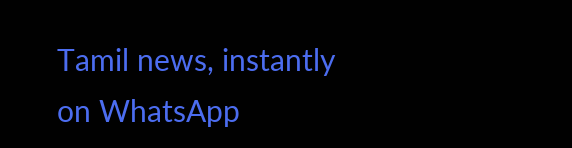Tamil news, instantly on WhatsApp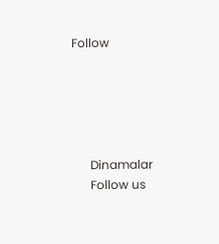Follow





      Dinamalar
      Follow us